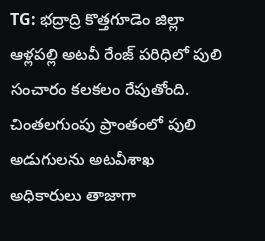TG: భద్రాద్రి కొత్తగూడెం జిల్లా ఆళ్లపల్లి అటవీ రేంజ్ పరిధిలో పులి సంచారం కలకలం రేపుతోంది. చింతలగుంపు ప్రాంతంలో పులి అడుగులను అటవీశాఖ అధికారులు తాజాగా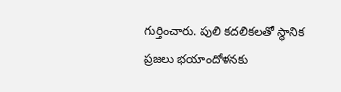గుర్తించారు. పులి కదలికలతో స్థానిక ప్రజలు భయాందోళనకు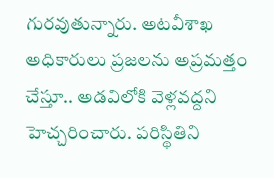గురవుతున్నారు. అటవీశాఖ అధికారులు ప్రజలను అప్రమత్తం చేస్తూ.. అడవిలోకి వెళ్లవద్దని హెచ్చరించారు. పరిస్థితిని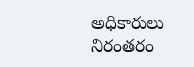అధికారులు నిరంతరం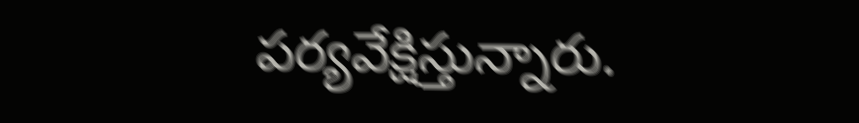పర్యవేక్షిస్తున్నారు.